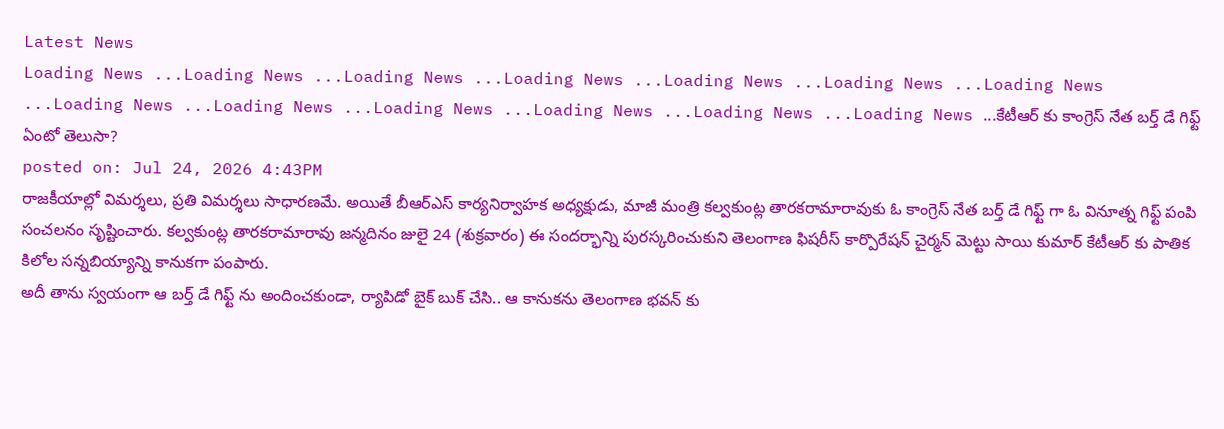Latest News
Loading News ...Loading News ...Loading News ...Loading News ...Loading News ...Loading News ...Loading News ...Loading News ...Loading News ...Loading News ...Loading News ...Loading News ...Loading News ...కేటీఆర్ కు కాంగ్రెస్ నేత బర్త్ డే గిఫ్ట్ ఏంటో తెలుసా?
posted on: Jul 24, 2026 4:43PM
రాజకీయాల్లో విమర్శలు, ప్రతి విమర్శలు సాధారణమే. అయితే బీఆర్ఎస్ కార్యనిర్వాహక అధ్యక్షుడు, మాజీ మంత్రి కల్వకుంట్ల తారకరామారావుకు ఓ కాంగ్రెస్ నేత బర్త్ డే గిఫ్ట్ గా ఓ వినూత్న గిఫ్ట్ పంపి సంచలనం సృష్టించారు. కల్వకుంట్ల తారకరామారావు జన్మదినం జులై 24 (శుక్రవారం) ఈ సందర్భాన్ని పురస్కరించుకుని తెలంగాణ ఫిషరీస్ కార్పొరేషన్ చైర్మన్ మెట్టు సాయి కుమార్ కేటీఆర్ కు పాతిక కిలోల సన్నబియ్యాన్ని కానుకగా పంపారు.
అదీ తాను స్వయంగా ఆ బర్త్ డే గిఫ్ట్ ను అందించకుండా, ర్యాపిడో బైక్ బుక్ చేసి.. ఆ కానుకను తెలంగాణ భవన్ కు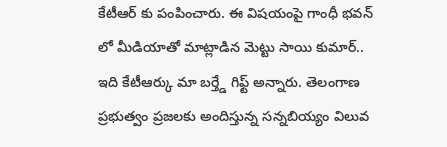కేటీఆర్ కు పంపించారు. ఈ విషయంపై గాంధీ భవన్ లో మీడియాతో మాట్లాడిన మెట్టు సాయి కుమార్.. ఇది కేటీఆర్కు మా బర్త్డే గిఫ్ట్ అన్నారు. తెలంగాణ ప్రభుత్వం ప్రజలకు అందిస్తున్న సన్నబియ్యం విలువ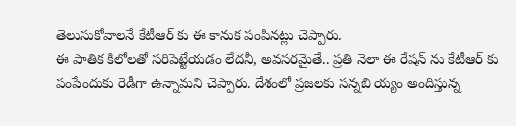తెలుసుకోవాలనే కేటీఆర్ కు ఈ కానుక పంపినట్లు చెప్పారు.
ఈ పాతిక కిలోలతో సరిపెట్టేయడం లేదనీ, అవసరమైతే.. ప్రతి నెలా ఈ రేషన్ ను కేటీఆర్ కు పంపేందుకు రెడీగా ఉన్నామని చెప్పారు. దేశంలో ప్రజలకు సన్నబి య్యం అందిస్తున్న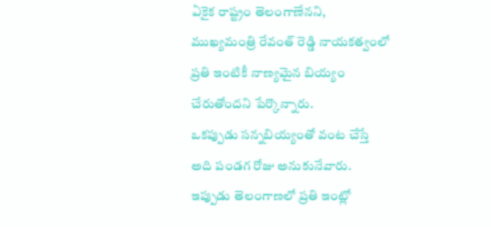ఏకైక రాష్ట్రం తెలంగాణేనని, ముఖ్యమంత్రి రేవంత్ రెడ్డి నాయకత్వంలో ప్రతి ఇంటికీ నాణ్యమైన బియ్యం చేరుతోందని పేర్కొన్నారు.
ఒకప్పుడు సన్నబియ్యంతో వంట చేస్తే అది పండగ రోజు అనుకునేవారు. ఇప్పుడు తెలంగాణలో ప్రతి ఇంట్లో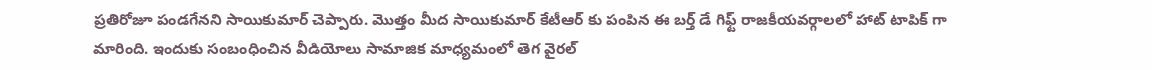ప్రతిరోజూ పండగేనని సాయికుమార్ చెప్పారు. మొత్తం మీద సాయికుమార్ కేటీఆర్ కు పంపిన ఈ బర్త్ డే గిఫ్ట్ రాజకీయవర్గాలలో హాట్ టాపిక్ గా మారింది. ఇందుకు సంబంధించిన వీడియోలు సామాజిక మాధ్యమంలో తెగ వైరల్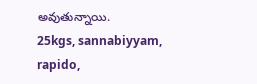అవుతున్నాయి.
25kgs, sannabiyyam, rapido,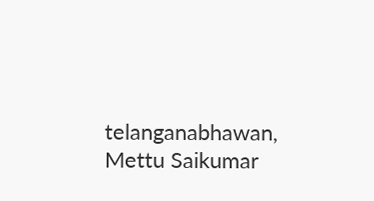telanganabhawan, Mettu Saikumar